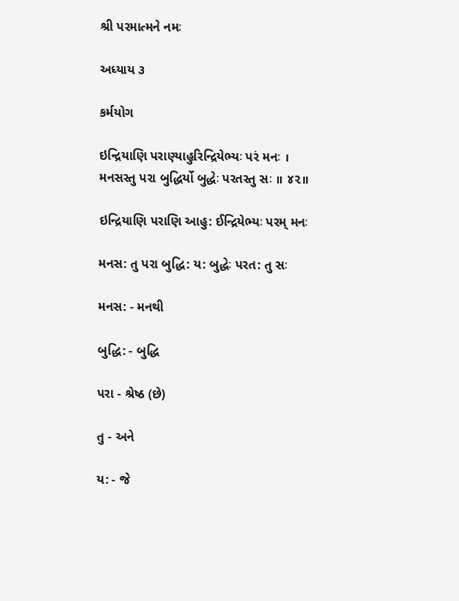શ્રી પરમાત્મને નમઃ

અધ્યાય ૩

કર્મયોગ

ઇન્દ્રિયાણિ પરાણ્યાહુરિન્દ્રિયેભ્યઃ પરં મનઃ ।
મનસસ્તુ પરા બુદ્ધિર્યો બુદ્ધેઃ પરતસ્તુ સઃ ॥ ૪૨॥

ઇન્દ્રિયાણિ પરાણિ આહુ: ઈન્દ્રિયેભ્યઃ પરમ્ મનઃ

મનસ: તુ પરા બુદ્ધિ: ય: બુદ્ધેઃ પરત: તુ સઃ

મનસ: - મનથી

બુદ્ધિ: - બુદ્ધિ

પરા - શ્રેષ્ઠ (છે)

તુ - અને

ય: - જે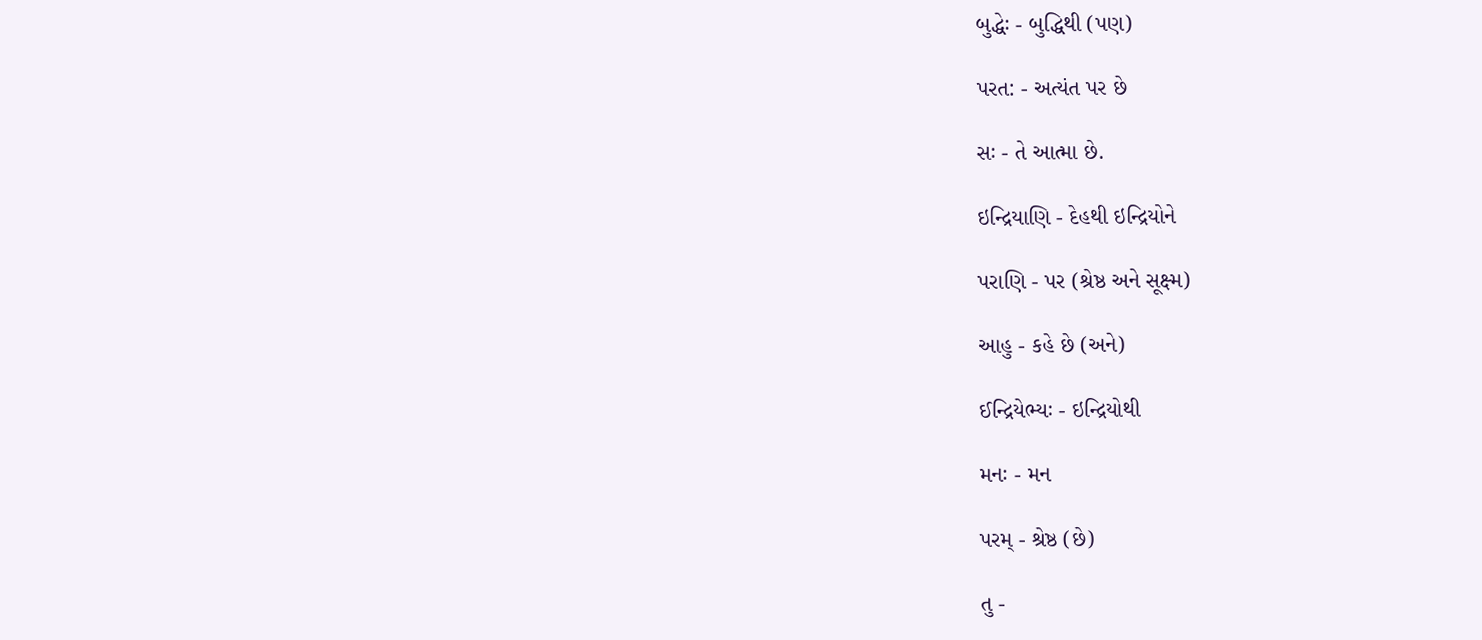બુદ્ધેઃ - બુદ્ધિથી (પણ)

પરત: - અત્યંત પર છે

સઃ - તે આત્મા છે.

ઇન્દ્રિયાણિ - દેહથી ઇન્દ્રિયોને

પરાણિ - પર (શ્રેષ્ઠ અને સૂક્ષ્મ)

આહુ - કહે છે (અને)

ઈન્દ્રિયેભ્યઃ - ઇન્દ્રિયોથી

મનઃ - મન

પરમ્ - શ્રેષ્ઠ (છે)

તુ -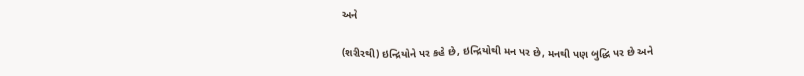અને

(શરીરથી) ઇન્દ્રિયોને પર કહે છે, ઇન્દ્રિયોથી મન પર છે, મનથી પણ બુદ્ધિ પર છે અને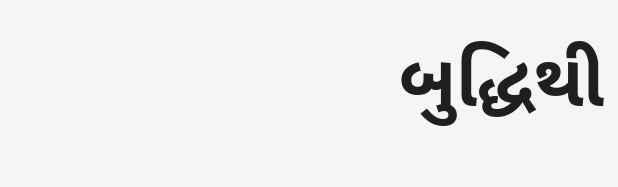બુદ્ધિથી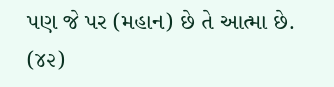પણ જે પર (મહાન) છે તે આત્મા છે. (૪૨)